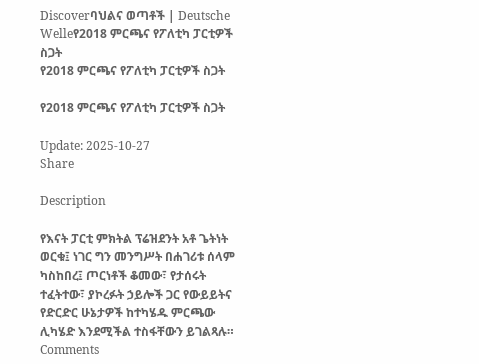Discoverባህልና ወጣቶች | Deutsche Welleየ2018 ምርጫና የፖለቲካ ፓርቲዎች ስጋት
የ2018 ምርጫና የፖለቲካ ፓርቲዎች ስጋት

የ2018 ምርጫና የፖለቲካ ፓርቲዎች ስጋት

Update: 2025-10-27
Share

Description

የእናት ፓርቲ ምክትል ፕሬዝደንት አቶ ጌትነት ወርቁ፤ ነገር ግን መንግሥት በሐገሪቱ ሰላም ካስከበረ፤ ጦርነቶች ቆመው፣ የታሰሩት ተፈትተው፣ ያኮረፉት ኃይሎች ጋር የውይይትና የድርድር ሁኔታዎች ከተካሄዱ ምርጫው ሊካሄድ እንደሚችል ተስፋቸውን ይገልጻሉ።
Comments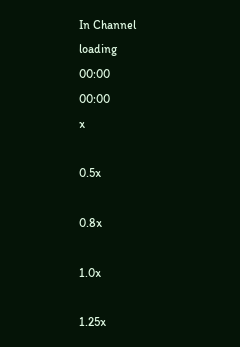In Channel
loading
00:00
00:00
x

0.5x

0.8x

1.0x

1.25x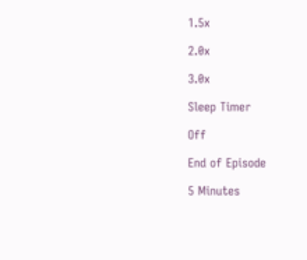1.5x

2.0x

3.0x

Sleep Timer

Off

End of Episode

5 Minutes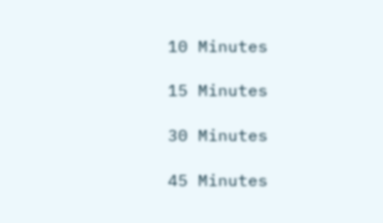10 Minutes

15 Minutes

30 Minutes

45 Minutes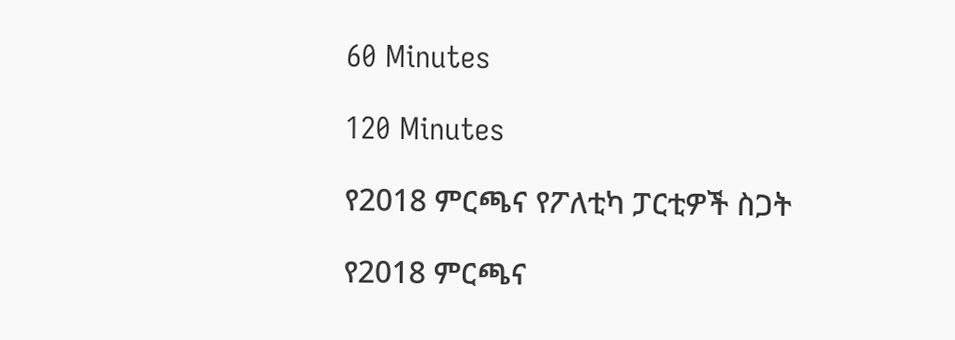60 Minutes

120 Minutes

የ2018 ምርጫና የፖለቲካ ፓርቲዎች ስጋት

የ2018 ምርጫና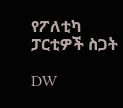የፖለቲካ ፓርቲዎች ስጋት

DW